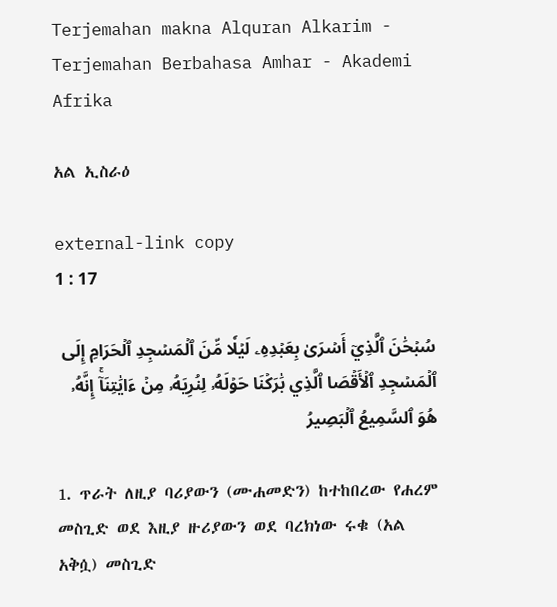Terjemahan makna Alquran Alkarim - Terjemahan Berbahasa Amhar - Akademi Afrika

አል ኢስራዕ

external-link copy
1 : 17

سُبۡحَٰنَ ٱلَّذِيٓ أَسۡرَىٰ بِعَبۡدِهِۦ لَيۡلٗا مِّنَ ٱلۡمَسۡجِدِ ٱلۡحَرَامِ إِلَى ٱلۡمَسۡجِدِ ٱلۡأَقۡصَا ٱلَّذِي بَٰرَكۡنَا حَوۡلَهُۥ لِنُرِيَهُۥ مِنۡ ءَايَٰتِنَآۚ إِنَّهُۥ هُوَ ٱلسَّمِيعُ ٱلۡبَصِيرُ

1. ጥራት ለዚያ ባሪያውን (ሙሐመድን) ከተከበረው የሐረም መስጊድ ወደ እዚያ ዙሪያውን ወደ ባረክነው ሩቁ (አል አቅሷ) መስጊድ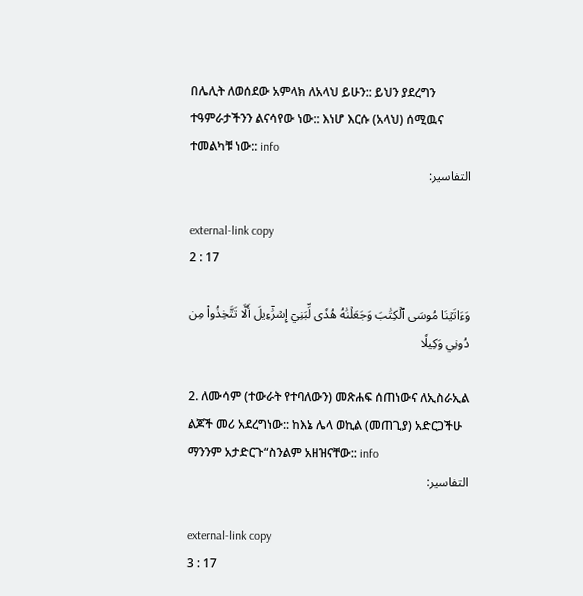በሌሊት ለወሰደው አምላክ ለአላህ ይሁን:: ይህን ያደረግን ተዓምራታችንን ልናሳየው ነው:: እነሆ እርሱ (አላህ) ሰሚዉና ተመልካቹ ነው:: info
التفاسير:

external-link copy
2 : 17

وَءَاتَيۡنَا مُوسَى ٱلۡكِتَٰبَ وَجَعَلۡنَٰهُ هُدٗى لِّبَنِيٓ إِسۡرَٰٓءِيلَ أَلَّا تَتَّخِذُواْ مِن دُونِي وَكِيلٗا

2. ለሙሳም (ተውራት የተባለውን) መጽሐፍ ሰጠነውና ለኢስራኢል ልጆች መሪ አደረግነው:: ከእኔ ሌላ ወኪል (መጠጊያ) አድርጋችሁ ማንንም አታድርጉ“ስንልም አዘዝናቸው:: info
التفاسير:

external-link copy
3 : 17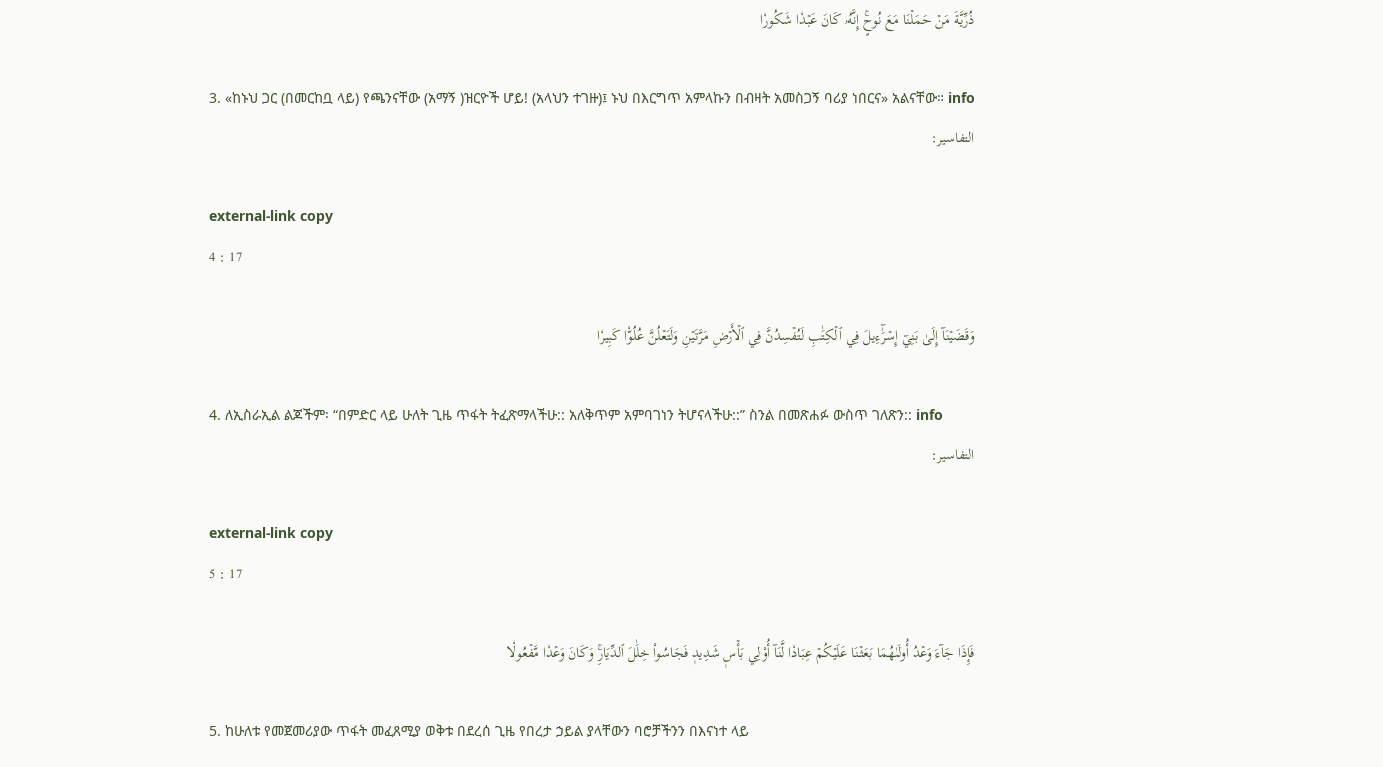ذُرِّيَّةَ مَنۡ حَمَلۡنَا مَعَ نُوحٍۚ إِنَّهُۥ كَانَ عَبۡدٗا شَكُورٗا

3. «ከኑህ ጋር (በመርከቧ ላይ) የጫንናቸው (አማኝ )ዝርዮች ሆይ! (አላህን ተገዙ)፤ ኑህ በእርግጥ አምላኩን በብዛት አመስጋኝ ባሪያ ነበርና» አልናቸው። info
التفاسير:

external-link copy
4 : 17

وَقَضَيۡنَآ إِلَىٰ بَنِيٓ إِسۡرَٰٓءِيلَ فِي ٱلۡكِتَٰبِ لَتُفۡسِدُنَّ فِي ٱلۡأَرۡضِ مَرَّتَيۡنِ وَلَتَعۡلُنَّ عُلُوّٗا كَبِيرٗا

4. ለኢስራኢል ልጆችም፡ “በምድር ላይ ሁለት ጊዜ ጥፋት ትፈጽማላችሁ:: አለቅጥም አምባገነን ትሆናላችሁ::” ስንል በመጽሐፉ ውስጥ ገለጽን:: info
التفاسير:

external-link copy
5 : 17

فَإِذَا جَآءَ وَعۡدُ أُولَىٰهُمَا بَعَثۡنَا عَلَيۡكُمۡ عِبَادٗا لَّنَآ أُوْلِي بَأۡسٖ شَدِيدٖ فَجَاسُواْ خِلَٰلَ ٱلدِّيَارِۚ وَكَانَ وَعۡدٗا مَّفۡعُولٗا

5. ከሁለቱ የመጀመሪያው ጥፋት መፈጸሚያ ወቅቱ በደረሰ ጊዜ የበረታ ኃይል ያላቸውን ባሮቻችንን በእናነተ ላይ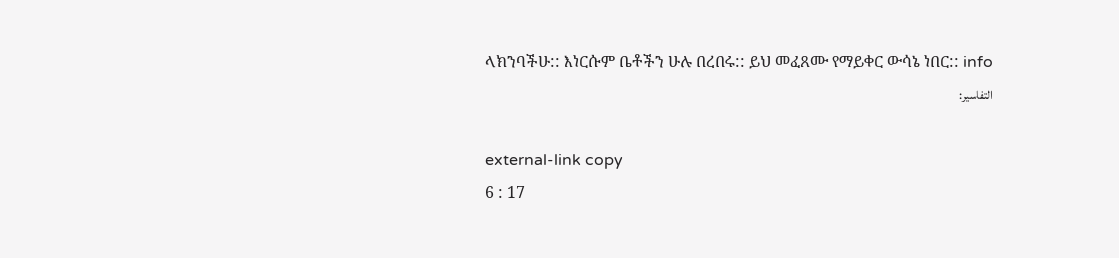ላክንባችሁ:: እነርሱም ቤቶችን ሁሉ በረበሩ:: ይህ መፈጸሙ የማይቀር ውሳኔ ነበር:: info
التفاسير:

external-link copy
6 : 17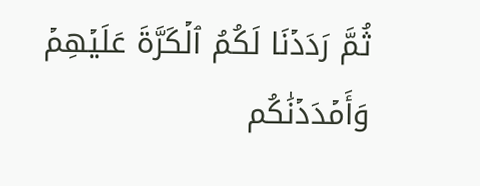ثُمَّ رَدَدۡنَا لَكُمُ ٱلۡكَرَّةَ عَلَيۡهِمۡ وَأَمۡدَدۡنَٰكُم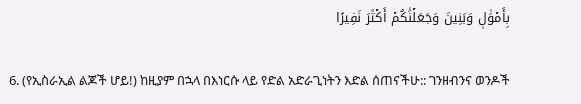بِأَمۡوَٰلٖ وَبَنِينَ وَجَعَلۡنَٰكُمۡ أَكۡثَرَ نَفِيرًا

6. (የኢስራኢል ልጆች ሆይ!) ከዚያም በኋላ በእነርሱ ላይ የድል አድራጊነትን እድል ሰጠናችሁ:: ገንዘብንና ወንዶች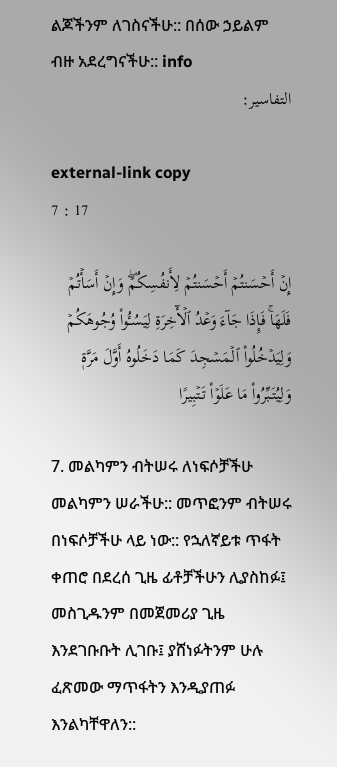ልጆችንም ለገስናችሁ:: በሰው ኃይልም ብዙ አደረግናችሁ:: info
التفاسير:

external-link copy
7 : 17

إِنۡ أَحۡسَنتُمۡ أَحۡسَنتُمۡ لِأَنفُسِكُمۡۖ وَإِنۡ أَسَأۡتُمۡ فَلَهَاۚ فَإِذَا جَآءَ وَعۡدُ ٱلۡأٓخِرَةِ لِيَسُـُٔواْ وُجُوهَكُمۡ وَلِيَدۡخُلُواْ ٱلۡمَسۡجِدَ كَمَا دَخَلُوهُ أَوَّلَ مَرَّةٖ وَلِيُتَبِّرُواْ مَا عَلَوۡاْ تَتۡبِيرًا

7. መልካምን ብትሠሩ ለነፍሶቻችሁ መልካምን ሠራችሁ:: መጥፎንም ብትሠሩ በነፍሶቻችሁ ላይ ነው:: የኋለኛይቱ ጥፋት ቀጠሮ በደረሰ ጊዜ ፊቶቻችሁን ሊያስከፉ፤ መስጊዱንም በመጀመሪያ ጊዜ እንደገቡቡት ሊገቡ፤ ያሸነፉትንም ሁሉ ፈጽመው ማጥፋትን እንዲያጠፉ እንልካቸዋለን::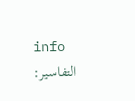info
التفاسير: